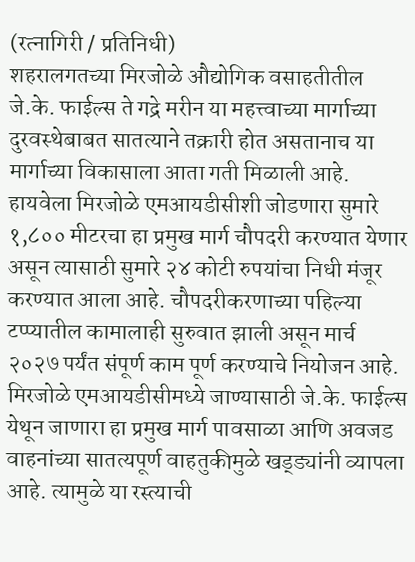(रत्नागिरी / प्रतिनिधी)
शहरालगतच्या मिरजोळे औद्योगिक वसाहतीतील जे.के. फाईल्स ते गद्रे मरीन या महत्त्वाच्या मार्गाच्या दुरवस्थेबाबत सातत्याने तक्रारी होत असतानाच या मार्गाच्या विकासाला आता गती मिळाली आहे. हायवेला मिरजोळे एमआयडीसीशी जोडणारा सुमारे १,८०० मीटरचा हा प्रमुख मार्ग चौपदरी करण्यात येणार असून त्यासाठी सुमारे २४ कोटी रुपयांचा निधी मंजूर करण्यात आला आहे. चौपदरीकरणाच्या पहिल्या टप्प्यातील कामालाही सुरुवात झाली असून मार्च २०२७ पर्यंत संपूर्ण काम पूर्ण करण्याचे नियोजन आहे.
मिरजोळे एमआयडीसीमध्ये जाण्यासाठी जे.के. फाईल्स येथून जाणारा हा प्रमुख मार्ग पावसाळा आणि अवजड वाहनांच्या सातत्यपूर्ण वाहतुकीमुळे खड्ड्यांनी व्यापला आहे. त्यामुळे या रस्त्याची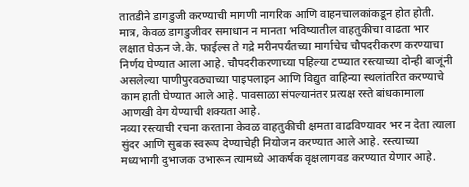तातडीने डागडुजी करण्याची मागणी नागरिक आणि वाहनचालकांकडून होत होती. मात्र, केवळ डागडुजीवर समाधान न मानता भविष्यातील वाहतुकीचा वाढता भार लक्षात घेऊन जे.के. फाईल्स ते गद्रे मरीनपर्यंतच्या मार्गाचेच चौपदरीकरण करण्याचा निर्णय घेण्यात आला आहे. चौपदरीकरणाच्या पहिल्या टप्प्यात रस्त्याच्या दोन्ही बाजूंनी असलेल्या पाणीपुरवठ्याच्या पाइपलाइन आणि विद्युत वाहिन्या स्थलांतरित करण्याचे काम हाती घेण्यात आले आहे. पावसाळा संपल्यानंतर प्रत्यक्ष रस्ते बांधकामाला आणखी वेग येण्याची शक्यता आहे.
नव्या रस्त्याची रचना करताना केवळ वाहतुकीची क्षमता वाढविण्यावर भर न देता त्याला सुंदर आणि सुबक स्वरूप देण्याचेही नियोजन करण्यात आले आहे. रस्त्याच्या मध्यभागी दुभाजक उभारून त्यामध्ये आकर्षक वृक्षलागवड करण्यात येणार आहे.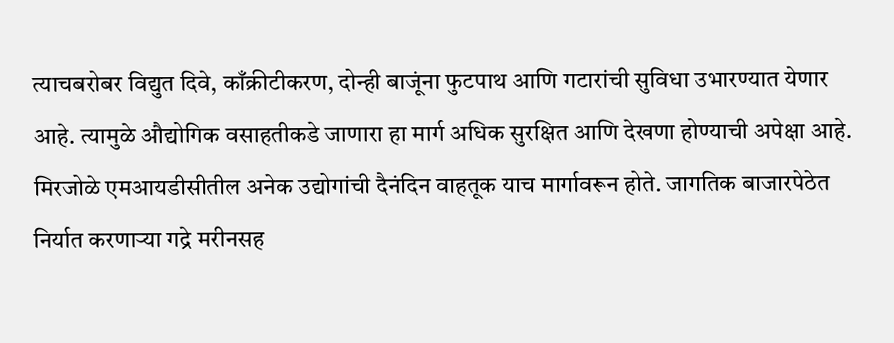त्याचबरोबर विद्युत दिवे, काँक्रीटीकरण, दोन्ही बाजूंना फुटपाथ आणि गटारांची सुविधा उभारण्यात येणार आहे. त्यामुळे औद्योगिक वसाहतीकडे जाणारा हा मार्ग अधिक सुरक्षित आणि देखणा होण्याची अपेक्षा आहे.
मिरजोळे एमआयडीसीतील अनेक उद्योगांची दैनंदिन वाहतूक याच मार्गावरून होते. जागतिक बाजारपेठेत निर्यात करणाऱ्या गद्रे मरीनसह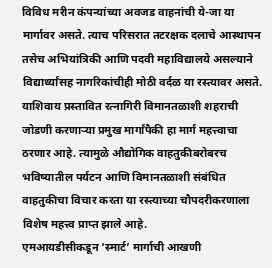विविध मरीन कंपन्यांच्या अवजड वाहनांची ये-जा या मार्गावर असते. त्याच परिसरात तटरक्षक दलाचे आस्थापन तसेच अभियांत्रिकी आणि पदवी महाविद्यालये असल्याने विद्यार्थ्यांसह नागरिकांचीही मोठी वर्दळ या रस्त्यावर असते. याशिवाय प्रस्तावित रत्नागिरी विमानतळाशी शहराची जोडणी करणाऱ्या प्रमुख मार्गांपैकी हा मार्ग महत्त्वाचा ठरणार आहे. त्यामुळे औद्योगिक वाहतुकीबरोबरच भविष्यातील पर्यटन आणि विमानतळाशी संबंधित वाहतुकीचा विचार करता या रस्त्याच्या चौपदरीकरणाला विशेष महत्त्व प्राप्त झाले आहे.
एमआयडीसीकडून ‘स्मार्ट’ मार्गाची आखणी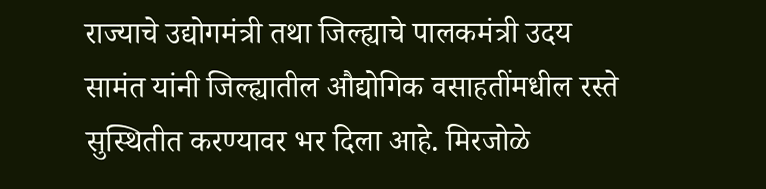राज्याचे उद्योगमंत्री तथा जिल्ह्याचे पालकमंत्री उदय सामंत यांनी जिल्ह्यातील औद्योगिक वसाहतींमधील रस्ते सुस्थितीत करण्यावर भर दिला आहे. मिरजोळे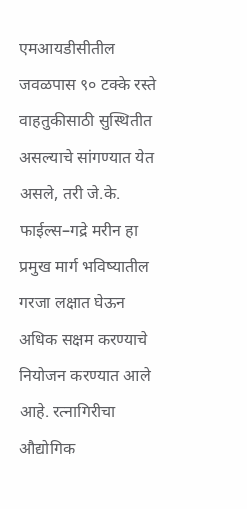एमआयडीसीतील जवळपास ९० टक्के रस्ते वाहतुकीसाठी सुस्थितीत असल्याचे सांगण्यात येत असले, तरी जे.के. फाईल्स–गद्रे मरीन हा प्रमुख मार्ग भविष्यातील गरजा लक्षात घेऊन अधिक सक्षम करण्याचे नियोजन करण्यात आले आहे. रत्नागिरीचा औद्योगिक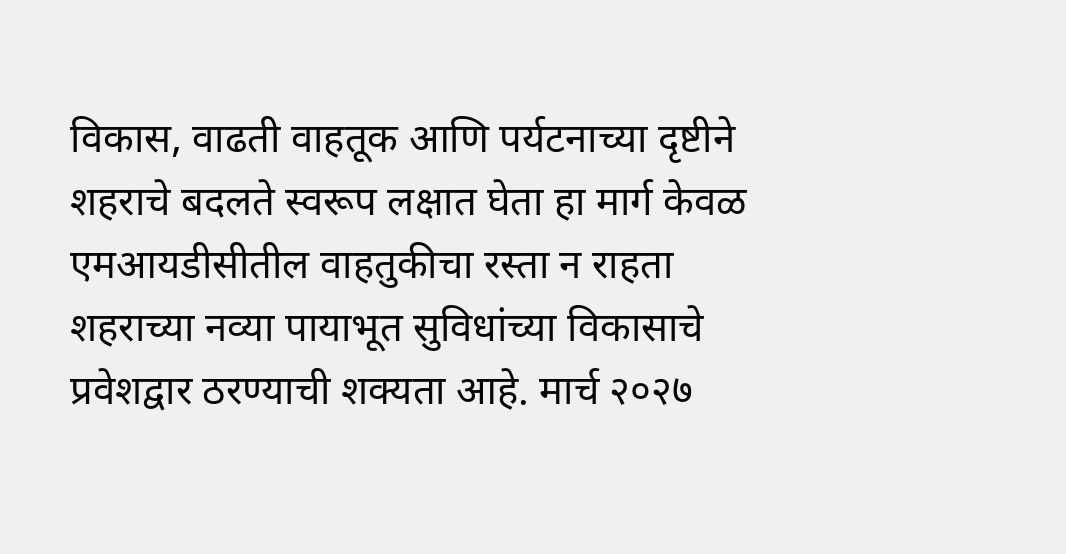विकास, वाढती वाहतूक आणि पर्यटनाच्या दृष्टीने शहराचे बदलते स्वरूप लक्षात घेता हा मार्ग केवळ एमआयडीसीतील वाहतुकीचा रस्ता न राहता शहराच्या नव्या पायाभूत सुविधांच्या विकासाचे प्रवेशद्वार ठरण्याची शक्यता आहे. मार्च २०२७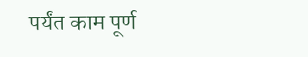पर्यंत काम पूर्ण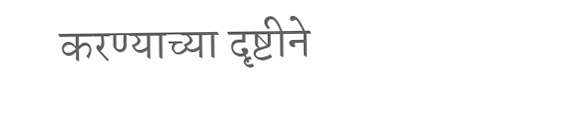करण्याच्या दृष्टीने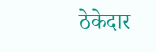ठेकेदार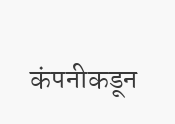कंपनीकडून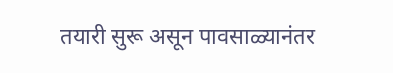तयारी सुरू असून पावसाळ्यानंतर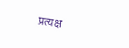प्रत्यक्ष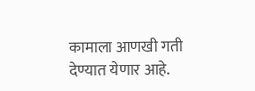कामाला आणखी गती देण्यात येणार आहे.